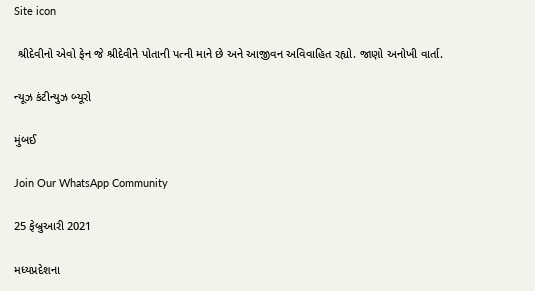Site icon

 શ્રીદેવીનો એવો ફેન જે શ્રીદેવીને પોતાની પત્ની માને છે અને આજીવન અવિવાહિત રહ્યો. જાણો અનોખી વાર્તા.

ન્યૂઝ કંટીન્યુઝ બ્યૂરો

મુંબઈ

Join Our WhatsApp Community

25 ફેબ્રુઆરી 2021

મધ્યપ્રદેશના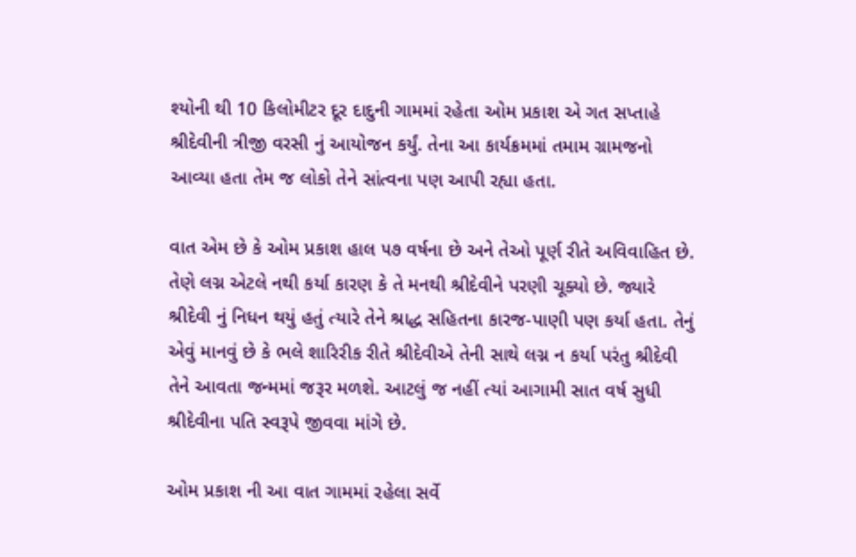શ્યોની થી 10 કિલોમીટર દૂર દાદુની ગામમાં રહેતા ઓમ પ્રકાશ એ ગત સપ્તાહે શ્રીદેવીની ત્રીજી વરસી નું આયોજન કર્યું. તેના આ કાર્યક્રમમાં તમામ ગ્રામજનો આવ્યા હતા તેમ જ લોકો તેને સાંત્વના પણ આપી રહ્યા હતા.

વાત એમ છે કે ઓમ પ્રકાશ હાલ ૫૭ વર્ષના છે અને તેઓ પૂર્ણ રીતે અવિવાહિત છે. તેણે લગ્ન એટલે નથી કર્યા કારણ કે તે મનથી શ્રીદેવીને પરણી ચૂક્યો છે. જ્યારે શ્રીદેવી નું નિધન થયું હતું ત્યારે તેને શ્રાદ્ધ સહિતના કારજ-પાણી પણ કર્યા હતા. તેનું એવું માનવું છે કે ભલે શારિરીક રીતે શ્રીદેવીએ તેની સાથે લગ્ન ન કર્યા પરંતુ શ્રીદેવી તેને આવતા જન્મમાં જરૂર મળશે. આટલું જ નહીં ત્યાં આગામી સાત વર્ષ સુધી શ્રીદેવીના પતિ સ્વરૂપે જીવવા માંગે છે.

ઓમ પ્રકાશ ની આ વાત ગામમાં રહેલા સર્વે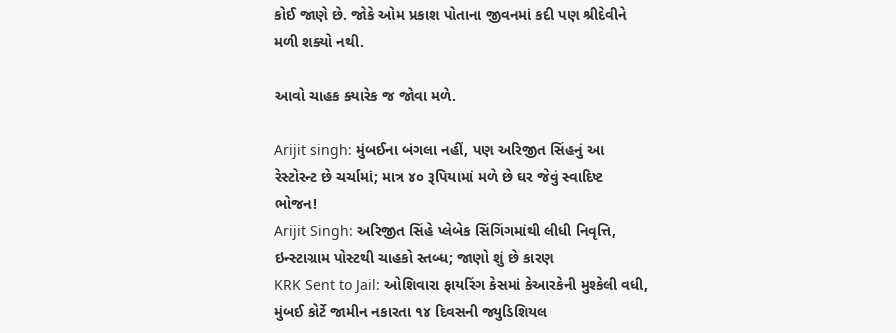કોઈ જાણે છે. જોકે ઓમ પ્રકાશ પોતાના જીવનમાં કદી પણ શ્રીદેવીને મળી શક્યો નથી.

આવો ચાહક ક્યારેક જ જોવા મળે.

Arijit singh: મુંબઈના બંગલા નહીં, પણ અરિજીત સિંહનું આ રેસ્ટોરન્ટ છે ચર્ચામાં; માત્ર ૪૦ રૂપિયામાં મળે છે ઘર જેવું સ્વાદિષ્ટ ભોજન!
Arijit Singh: અરિજીત સિંહે પ્લેબેક સિંગિંગમાંથી લીધી નિવૃત્તિ, ઇન્સ્ટાગ્રામ પોસ્ટથી ચાહકો સ્તબ્ધ; જાણો શું છે કારણ
KRK Sent to Jail: ઓશિવારા ફાયરિંગ કેસમાં કેઆરકેની મુશ્કેલી વધી, મુંબઈ કોર્ટે જામીન નકારતા ૧૪ દિવસની જ્યુડિશિયલ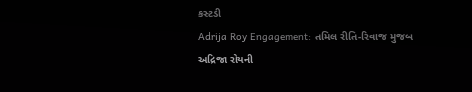કસ્ટડી
Adrija Roy Engagement: તમિલ રીતિ-રિવાજ મુજબ અદ્રિજા રોયની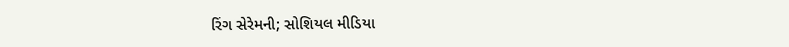રિંગ સેરેમની; સોશિયલ મીડિયા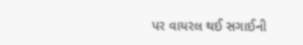પર વાયરલ થઈ સગાઈની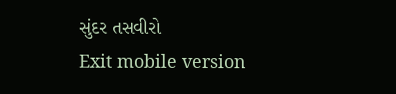સુંદર તસવીરો
Exit mobile version